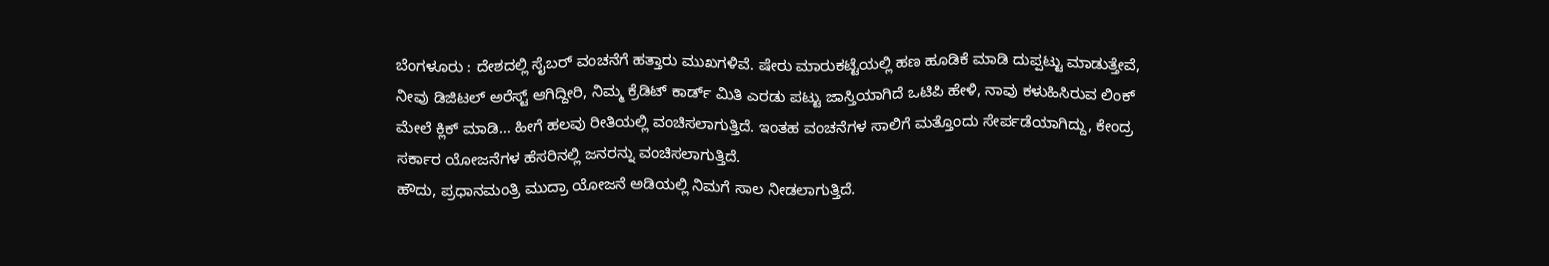ಬೆಂಗಳೂರು : ದೇಶದಲ್ಲಿ ಸೈಬರ್ ವಂಚನೆಗೆ ಹತ್ತಾರು ಮುಖಗಳಿವೆ. ಷೇರು ಮಾರುಕಟ್ಟೆಯಲ್ಲಿ ಹಣ ಹೂಡಿಕೆ ಮಾಡಿ ದುಪ್ಪಟ್ಟು ಮಾಡುತ್ತೇವೆ, ನೀವು ಡಿಜಿಟಲ್ ಅರೆಸ್ಟ್ ಆಗಿದ್ದೀರಿ, ನಿಮ್ಮ ಕ್ರೆಡಿಟ್ ಕಾರ್ಡ್ ಮಿತಿ ಎರಡು ಪಟ್ಟು ಜಾಸ್ತಿಯಾಗಿದೆ ಒಟಿಪಿ ಹೇಳಿ, ನಾವು ಕಳುಹಿಸಿರುವ ಲಿಂಕ್ ಮೇಲೆ ಕ್ಲಿಕ್ ಮಾಡಿ… ಹೀಗೆ ಹಲವು ರೀತಿಯಲ್ಲಿ ವಂಚಿಸಲಾಗುತ್ತಿದೆ. ಇಂತಹ ವಂಚನೆಗಳ ಸಾಲಿಗೆ ಮತ್ತೊಂದು ಸೇರ್ಪಡೆಯಾಗಿದ್ದು, ಕೇಂದ್ರ ಸರ್ಕಾರ ಯೋಜನೆಗಳ ಹೆಸರಿನಲ್ಲಿ ಜನರನ್ನು ವಂಚಿಸಲಾಗುತ್ತಿದೆ.
ಹೌದು, ಪ್ರಧಾನಮಂತ್ರಿ ಮುದ್ರಾ ಯೋಜನೆ ಅಡಿಯಲ್ಲಿ ನಿಮಗೆ ಸಾಲ ನೀಡಲಾಗುತ್ತಿದೆ.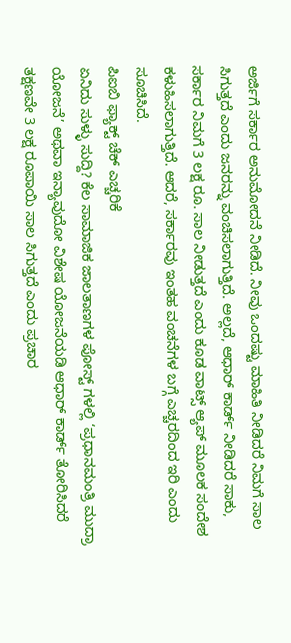ಅರ್ಜಿಗೆ ಸರ್ಕಾರ ಅನುಮೋದನೆ ನೀಡಿದೆ. ನೀವು ಒಂದಷ್ಟು ಮಾಹಿತಿ ನೀಡಿದರೆ ನಿಮಗೆ ಸಾಲ ಸಿಗುತ್ತದೆ ಎಂದು ಜನರನ್ನು ವಂಚಿಸಲಾಗುತ್ತಿದೆ. ಅಲ್ಲದೆ, ಆಧಾರ್ ಕಾರ್ಡ್ ನೀಡಿದರೆ ಸಾಕು, ಸರ್ಕಾರ ನಿಮಗೆ 3 ಲಕ್ಷ ರೂ. ಸಾಲ ನೀಡುತ್ತದೆ ಎಂದು ಕೂಡ ವಾಟ್ಸ್ ಆ್ಯಪ್ ಮೂಲಕ ಸಂದೇಶ ಕಳುಹಿಸಲಾಗುತ್ತಿದೆ. ಆದರೆ, ಸರ್ಕಾರವು ಇಂತಹ ವಂಚನೆಗಳ ಬಗ್ಗೆ ಎಚ್ಚರದಿಂದ ಇರಿ ಎಂದು ಸೂಚಿಸಿದೆ.
ಪಿಐಬಿ ಫ್ಯಾಕ್ಟ್ ಚೆಕ್ ಎಚ್ಚರಿಕೆ
ಏನಿದು ಸುಳ್ಳು ಸುದ್ದಿ? ಕೆಲ ಸಾಮಾಜಿಕ ಜಾಲತಾಣಗಳ ಪೋಸ್ಟ್ ಗಳಲ್ಲಿ ‘ಪ್ರಧಾನಮಂತ್ರಿ ಮುದ್ರಾ ಯೋಜನೆ’ ಅಥವಾ ಇನ್ಯಾವುದೋ ವಿಶೇಷ ಯೋಜನೆಯಡಿ ಆಧಾರ್ ಕಾರ್ಡ್ ತೋರಿಸಿದರೆ ತಕ್ಷಣವೇ 3 ಲಕ್ಷ ರೂಪಾಯಿ ಸಾಲ ಸಿಗುತ್ತದೆ ಎಂದು ಪ್ರಚಾರ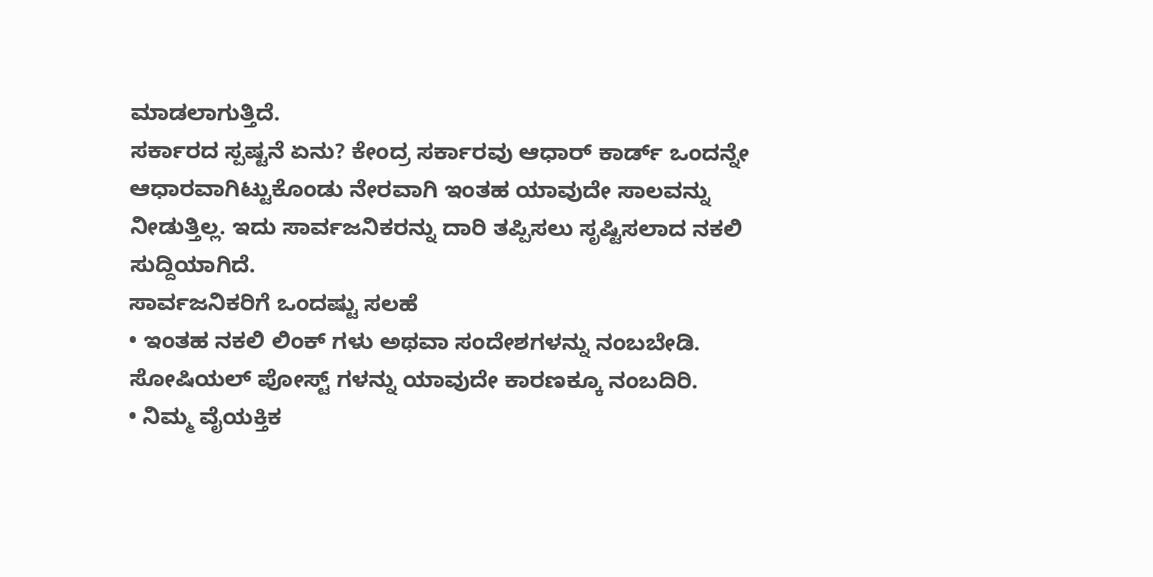ಮಾಡಲಾಗುತ್ತಿದೆ.
ಸರ್ಕಾರದ ಸ್ಪಷ್ಟನೆ ಏನು? ಕೇಂದ್ರ ಸರ್ಕಾರವು ಆಧಾರ್ ಕಾರ್ಡ್ ಒಂದನ್ನೇ ಆಧಾರವಾಗಿಟ್ಟುಕೊಂಡು ನೇರವಾಗಿ ಇಂತಹ ಯಾವುದೇ ಸಾಲವನ್ನು ನೀಡುತ್ತಿಲ್ಲ. ಇದು ಸಾರ್ವಜನಿಕರನ್ನು ದಾರಿ ತಪ್ಪಿಸಲು ಸೃಷ್ಟಿಸಲಾದ ನಕಲಿ ಸುದ್ದಿಯಾಗಿದೆ.
ಸಾರ್ವಜನಿಕರಿಗೆ ಒಂದಷ್ಟು ಸಲಹೆ
• ಇಂತಹ ನಕಲಿ ಲಿಂಕ್ ಗಳು ಅಥವಾ ಸಂದೇಶಗಳನ್ನು ನಂಬಬೇಡಿ. ಸೋಷಿಯಲ್ ಪೋಸ್ಟ್ ಗಳನ್ನು ಯಾವುದೇ ಕಾರಣಕ್ಕೂ ನಂಬದಿರಿ.
• ನಿಮ್ಮ ವೈಯಕ್ತಿಕ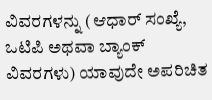ವಿವರಗಳನ್ನು (ಆಧಾರ್ ಸಂಖ್ಯೆ, ಒಟಿಪಿ ಅಥವಾ ಬ್ಯಾಂಕ್ ವಿವರಗಳು) ಯಾವುದೇ ಅಪರಿಚಿತ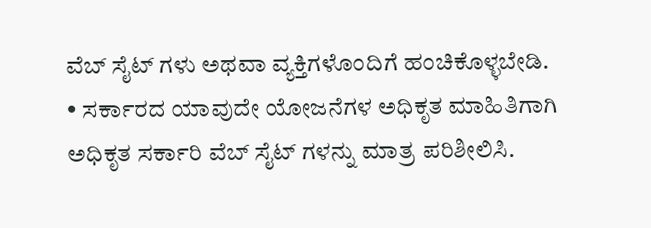ವೆಬ್ ಸೈಟ್ ಗಳು ಅಥವಾ ವ್ಯಕ್ತಿಗಳೊಂದಿಗೆ ಹಂಚಿಕೊಳ್ಳಬೇಡಿ.
• ಸರ್ಕಾರದ ಯಾವುದೇ ಯೋಜನೆಗಳ ಅಧಿಕೃತ ಮಾಹಿತಿಗಾಗಿ ಅಧಿಕೃತ ಸರ್ಕಾರಿ ವೆಬ್ ಸೈಟ್ ಗಳನ್ನು ಮಾತ್ರ ಪರಿಶೀಲಿಸಿ.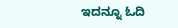ಇದನ್ನೂ ಓದಿ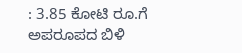: 3.85 ಕೋಟಿ ರೂ.ಗೆ ಅಪರೂಪದ ಬಿಳಿ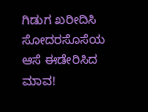ಗಿಡುಗ ಖರೀದಿಸಿ ಸೋದರಸೊಸೆಯ ಆಸೆ ಈಡೇರಿಸಿದ ಮಾವ!